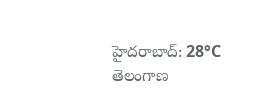హైదరాబాద్: 28°C
తెలంగాణ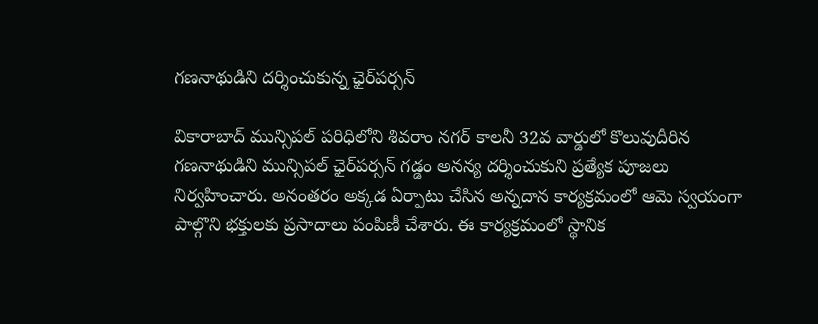గణనాథుడిని దర్శించుకున్న ఛైర్‌పర్సన్

వికారాబాద్ మున్సిపల్ పరిధిలోని శివరాం నగర్ కాలనీ 32వ వార్డులో కొలువుదీరిన గణనాథుడిని మున్సిపల్ ఛైర్‌పర్సన్ గడ్డం అనన్య దర్శించుకుని ప్రత్యేక పూజలు నిర్వహించారు. అనంతరం అక్కడ ఏర్పాటు చేసిన అన్నదాన కార్యక్రమంలో ఆమె స్వయంగా పాల్గొని భక్తులకు ప్రసాదాలు పంపిణీ చేశారు. ఈ కార్యక్రమంలో స్థానిక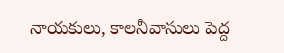నాయకులు, కాలనీవాసులు పెద్ద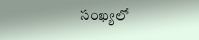సంఖ్యలో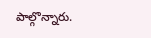పాల్గొన్నారు.